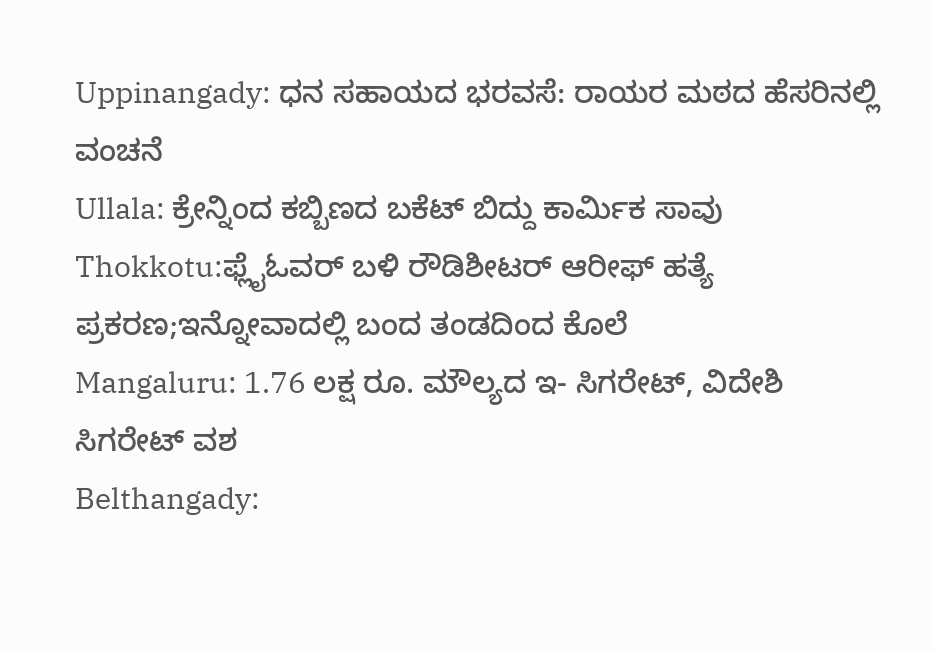Uppinangady: ಧನ ಸಹಾಯದ ಭರವಸೆ: ರಾಯರ ಮಠದ ಹೆಸರಿನಲ್ಲಿ ವಂಚನೆ
Ullala: ಕ್ರೇನ್ನಿಂದ ಕಬ್ಬಿಣದ ಬಕೆಟ್ ಬಿದ್ದು ಕಾರ್ಮಿಕ ಸಾವು
Thokkotu:ಫ್ಲೈಓವರ್ ಬಳಿ ರೌಡಿಶೀಟರ್ ಆರೀಫ್ ಹತ್ಯೆ ಪ್ರಕರಣ;ಇನ್ನೋವಾದಲ್ಲಿ ಬಂದ ತಂಡದಿಂದ ಕೊಲೆ
Mangaluru: 1.76 ಲಕ್ಷ ರೂ. ಮೌಲ್ಯದ ಇ- ಸಿಗರೇಟ್, ವಿದೇಶಿ ಸಿಗರೇಟ್ ವಶ
Belthangady: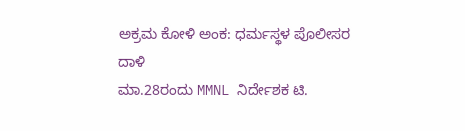ಅಕ್ರಮ ಕೋಳಿ ಅಂಕ: ಧರ್ಮಸ್ಥಳ ಪೊಲೀಸರ ದಾಳಿ
ಮಾ.28ರಂದು MMNL ನಿರ್ದೇಶಕ ಟಿ.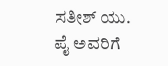ಸತೀಶ್ ಯು. ಪೈ ಅವರಿಗೆ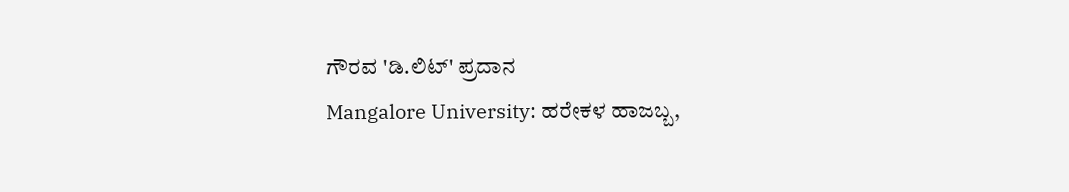ಗೌರವ 'ಡಿ.ಲಿಟ್' ಪ್ರದಾನ
Mangalore University: ಹರೇಕಳ ಹಾಜಬ್ಬ,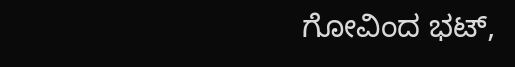ಗೋವಿಂದ ಭಟ್,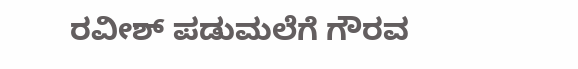ರವೀಶ್ ಪಡುಮಲೆಗೆ ಗೌರವ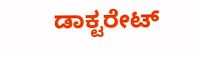ಡಾಕ್ಟರೇಟ್